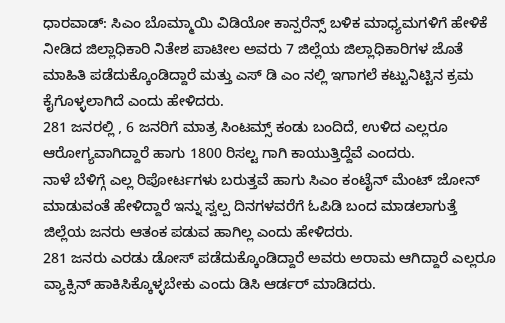ಧಾರವಾಡ್: ಸಿಎಂ ಬೊಮ್ಮಾಯಿ ವಿಡಿಯೋ ಕಾನ್ಪರೆನ್ಸ್ ಬಳಿಕ ಮಾಧ್ಯಮಗಳಿಗೆ ಹೇಳಿಕೆ ನೀಡಿದ ಜಿಲ್ಲಾಧಿಕಾರಿ ನಿತೇಶ ಪಾಟೀಲ ಅವರು 7 ಜಿಲ್ಲೆಯ ಜಿಲ್ಲಾಧಿಕಾರಿಗಳ ಜೊತೆ ಮಾಹಿತಿ ಪಡೆದುಕ್ಕೊಂಡಿದ್ದಾರೆ ಮತ್ತು ಎಸ್ ಡಿ ಎಂ ನಲ್ಲಿ ಇಗಾಗಲೆ ಕಟ್ಟುನಿಟ್ಟಿನ ಕ್ರಮ ಕೈಗೊಳ್ಳಲಾಗಿದೆ ಎಂದು ಹೇಳಿದರು.
281 ಜನರಲ್ಲಿ , 6 ಜನರಿಗೆ ಮಾತ್ರ ಸಿಂಟಮ್ಸ್ ಕಂಡು ಬಂದಿದೆ, ಉಳಿದ ಎಲ್ಲರೂ ಆರೋಗ್ಯವಾಗಿದ್ದಾರೆ ಹಾಗು 1800 ರಿಸಲ್ಟ ಗಾಗಿ ಕಾಯುತ್ತಿದ್ದೆವೆ ಎಂದರು.
ನಾಳೆ ಬೆಳಿಗ್ಗೆ ಎಲ್ಲ ರಿಪೋರ್ಟಗಳು ಬರುತ್ತವೆ ಹಾಗು ಸಿಎಂ ಕಂಟೈನ್ ಮೆಂಟ್ ಜೋನ್ ಮಾಡುವಂತೆ ಹೇಳಿದ್ದಾರೆ ಇನ್ನು ಸ್ವಲ್ಪ ದಿನಗಳವರೆಗೆ ಓಪಿಡಿ ಬಂದ ಮಾಡಲಾಗುತ್ತೆ ಜಿಲ್ಲೆಯ ಜನರು ಆತಂಕ ಪಡುವ ಹಾಗಿಲ್ಲ ಎಂದು ಹೇಳಿದರು.
281 ಜನರು ಎರಡು ಡೋಸ್ ಪಡೆದುಕ್ಕೊಂಡಿದ್ದಾರೆ ಅವರು ಅರಾಮ ಆಗಿದ್ದಾರೆ ಎಲ್ಲರೂ ವ್ಯಾಕ್ಸಿನ್ ಹಾಕಿಸಿಕ್ಕೊಳ್ಳಬೇಕು ಎಂದು ಡಿಸಿ ಆರ್ಡರ್ ಮಾಡಿದರು.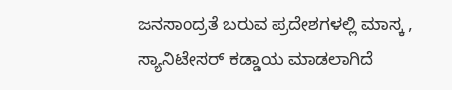ಜನಸಾಂದ್ರತೆ ಬರುವ ಪ್ರದೇಶಗಳಲ್ಲಿ ಮಾಸ್ಕ , ಸ್ಯಾನಿಟೇಸರ್ ಕಡ್ಡಾಯ ಮಾಡಲಾಗಿದೆ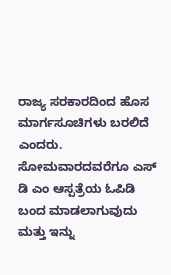ರಾಜ್ಯ ಸರಕಾರದಿಂದ ಹೊಸ ಮಾರ್ಗಸೂಚಿಗಳು ಬರಲಿದೆ ಎಂದರು.
ಸೋಮವಾರದವರೆಗೂ ಎಸ್ ಡಿ ಎಂ ಆಸ್ಪತ್ರೆಯ ಓಪಿಡಿ ಬಂದ ಮಾಡಲಾಗುವುದು ಮತ್ತು ಇನ್ನು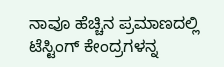ನಾವೂ ಹೆಚ್ಚಿನ ಪ್ರಮಾಣದಲ್ಲಿ ಟೆಸ್ಟಿಂಗ್ ಕೇಂದ್ರಗಳನ್ನ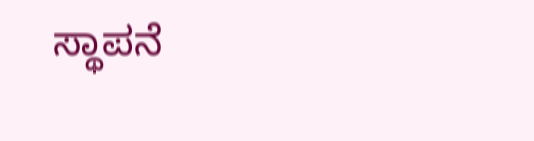ಸ್ಥಾಪನೆ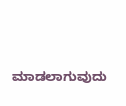ಮಾಡಲಾಗುವುದು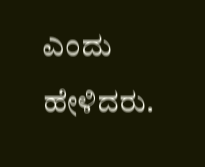ಎಂದು ಹೇಳಿದರು.